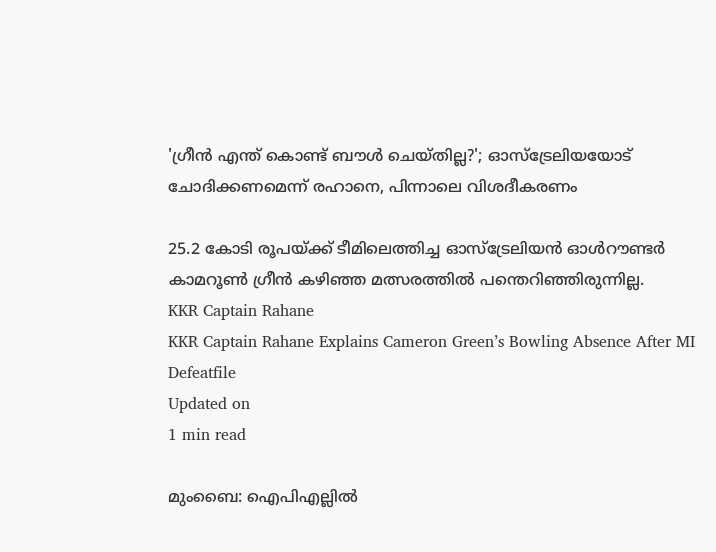'ഗ്രീന്‍ എന്ത് കൊണ്ട് ബൗൾ ചെയ്തില്ല?'; ഓസ്ട്രേലിയയോട് ചോദിക്കണമെന്ന് രഹാനെ, പിന്നാലെ വിശദീകരണം

25.2 കോടി രൂപയ്ക്ക് ടീമിലെത്തിച്ച ഓസ്ട്രേലിയന്‍ ഓള്‍റൗണ്ടര്‍ കാമറൂണ്‍ ഗ്രീന്‍ കഴിഞ്ഞ മത്സരത്തിൽ പന്തെറിഞ്ഞിരുന്നില്ല.
KKR Captain Rahane
KKR Captain Rahane Explains Cameron Green’s Bowling Absence After MI Defeatfile
Updated on
1 min read

മുംബൈ: ഐപിഎല്ലിൽ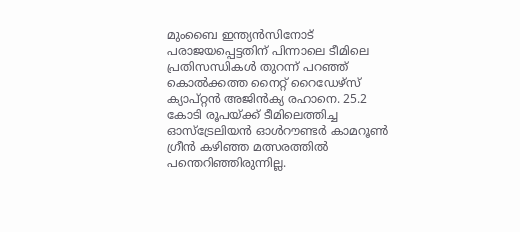മുംബൈ ഇന്ത്യന്‍സിനോട് പരാജയപ്പെട്ടതിന് പിന്നാലെ ടീമിലെ പ്രതിസന്ധികൾ തുറന്ന് പറഞ്ഞ് കൊല്‍ക്കത്ത നൈറ്റ് റൈഡേഴ്‌സ് ക്യാപ്റ്റന്‍ അജിന്‍ക്യ രഹാനെ. 25.2 കോടി രൂപയ്ക്ക് ടീമിലെത്തിച്ച ഓസ്ട്രേലിയന്‍ ഓള്‍റൗണ്ടര്‍ കാമറൂണ്‍ ഗ്രീന്‍ കഴിഞ്ഞ മത്സരത്തിൽ പന്തെറിഞ്ഞിരുന്നില്ല.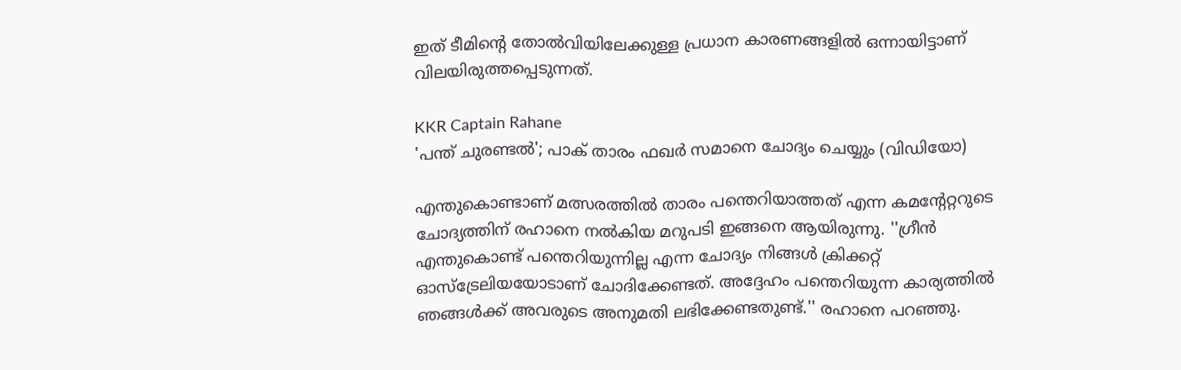ഇത് ടീമിന്റെ തോൽവിയിലേക്കുള്ള പ്രധാന കാരണങ്ങളിൽ ഒന്നായിട്ടാണ് വിലയിരുത്തപ്പെടുന്നത്.

KKR Captain Rahane
'പന്ത് ചുരണ്ടൽ'; പാക് താരം ഫഖര്‍ സമാനെ ചോദ്യം ചെയ്യും (വിഡിയോ)

എന്തുകൊണ്ടാണ് മത്സരത്തിൽ താരം പന്തെറിയാത്തത് എന്ന കമന്റേറ്ററുടെ ചോദ്യത്തിന് രഹാനെ നൽകിയ മറുപടി ഇങ്ങനെ ആയിരുന്നു. ''ഗ്രീന്‍ എന്തുകൊണ്ട് പന്തെറിയുന്നില്ല എന്ന ചോദ്യം നിങ്ങള്‍ ക്രിക്കറ്റ് ഓസ്ട്രേലിയയോടാണ് ചോദിക്കേണ്ടത്. അദ്ദേഹം പന്തെറിയുന്ന കാര്യത്തില്‍ ഞങ്ങള്‍ക്ക് അവരുടെ അനുമതി ലഭിക്കേണ്ടതുണ്ട്.'' രഹാനെ പറഞ്ഞു.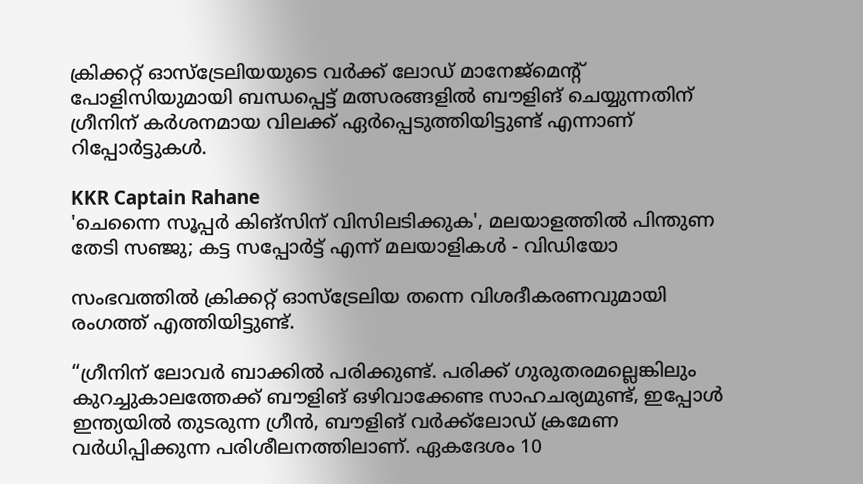ക്രിക്കറ്റ് ഓസ്ട്രേലിയയുടെ വര്‍ക്ക് ലോഡ് മാനേജ്മെന്റ് പോളിസിയുമായി ബന്ധപ്പെട്ട് മത്സരങ്ങളിൽ ബൗളിങ് ചെയ്യുന്നതിന് ഗ്രീനിന് കര്‍ശനമായ വിലക്ക് ഏർപ്പെടുത്തിയിട്ടുണ്ട് എന്നാണ് റിപ്പോർട്ടുകൾ.

KKR Captain Rahane
'ചെന്നൈ സൂപ്പര്‍ കിങ്സിന് വിസിലടിക്കുക', മലയാളത്തിൽ പിന്തുണ തേടി സഞ്ജു; കട്ട സപ്പോർട്ട് എന്ന് മലയാളികൾ - വിഡിയോ

സംഭവത്തിൽ ക്രിക്കറ്റ് ഓസ്ട്രേലിയ തന്നെ വിശദീകരണവുമായി രംഗത്ത് എത്തിയിട്ടുണ്ട്.

“ഗ്രീനിന് ലോവർ ബാക്കിൽ പരിക്കുണ്ട്. പരിക്ക് ഗുരുതരമല്ലെങ്കിലും കുറച്ചുകാലത്തേക്ക് ബൗളിങ് ഒഴിവാക്കേണ്ട സാഹചര്യമുണ്ട്, ഇപ്പോൾ ഇന്ത്യയിൽ തുടരുന്ന ഗ്രീൻ, ബൗളിങ് വർക്ക്‌ലോഡ് ക്രമേണ വർധിപ്പിക്കുന്ന പരിശീലനത്തിലാണ്. ഏകദേശം 10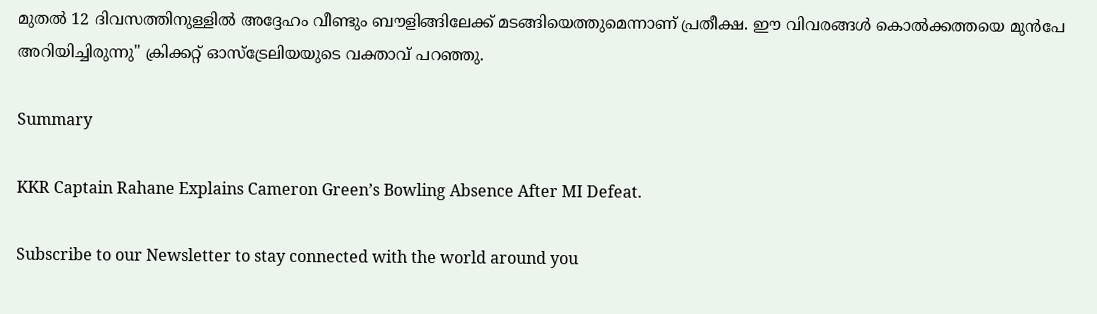മുതൽ 12 ദിവസത്തിനുള്ളിൽ അദ്ദേഹം വീണ്ടും ബൗളിങ്ങിലേക്ക് മടങ്ങിയെത്തുമെന്നാണ് പ്രതീക്ഷ. ഈ വിവരങ്ങൾ കൊൽക്കത്തയെ മുൻപേ അറിയിച്ചിരുന്നു'' ക്രിക്കറ്റ് ഓസ്ട്രേലിയയുടെ വക്താവ് പറഞ്ഞു.

Summary

KKR Captain Rahane Explains Cameron Green’s Bowling Absence After MI Defeat.

Subscribe to our Newsletter to stay connected with the world around you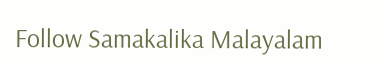Follow Samakalika Malayalam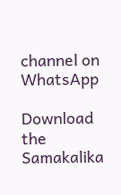channel on WhatsApp

Download the Samakalika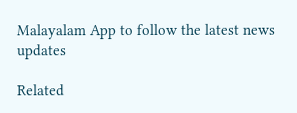Malayalam App to follow the latest news updates

Related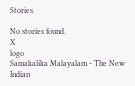Stories

No stories found.
X
logo
Samakalika Malayalam - The New Indian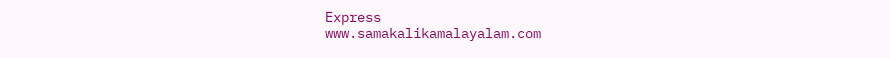Express
www.samakalikamalayalam.com